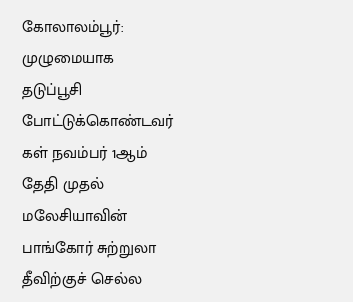கோலாலம்பூர்: முழுமையாக தடுப்பூசி போட்டுக்கொண்டவர் கள் நவம்பர் 1ஆம் தேதி முதல் மலேசியாவின் பாங்கோர் சுற்றுலா தீவிற்குச் செல்ல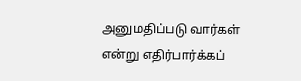அனுமதிப்படு வார்கள் என்று எதிர்பார்க்கப்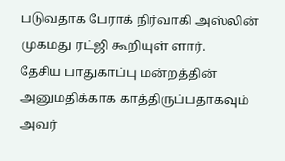படுவதாக பேராக் நிர்வாகி அஸ்லின் முகமது ரட்ஜி கூறியுள் ளார்.
தேசிய பாதுகாப்பு மன்றத்தின் அனுமதிக்காக காத்திருப்பதாகவும் அவர்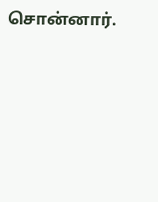சொன்னார்.